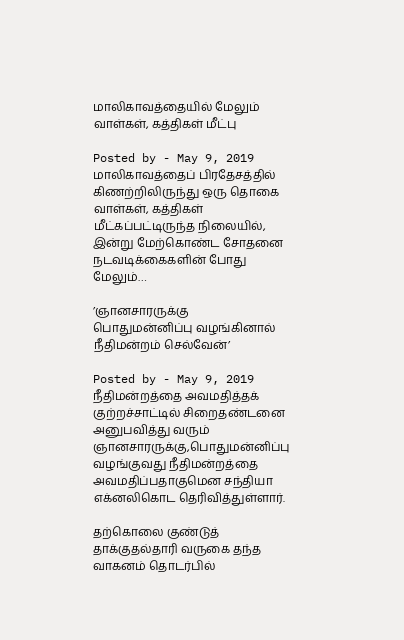மாலிகாவத்தையில் மேலும் வாள்கள், கத்திகள் மீட்பு

Posted by - May 9, 2019
மாலிகாவத்தைப் பிரதேசத்தில் கிணற்றிலிருந்து ஒரு தொகை வாள்கள், கத்திகள் மீட்கப்பட்டிருந்த நிலையில், இன்று மேற்கொண்ட சோதனை நடவடிக்கைகளின் போது மேலும்…

’ஞானசாரருக்கு பொதுமன்னிப்பு வழங்கினால் நீதிமன்றம் செல்வேன்’

Posted by - May 9, 2019
நீதிமன்றத்தை அவமதித்தக் குற்றச்சாட்டில் சிறைதண்டனை அனுபவித்து வரும் ஞானசாரருக்கு,பொதுமன்னிப்பு வழங்குவது நீதிமன்றத்தை அவமதிப்பதாகுமென சந்தியா எக்னலிகொட தெரிவித்துள்ளார்.

தற்கொலை குண்டுத் தாக்குதல்தாரி வருகை தந்த வாகனம் தொடர்பில்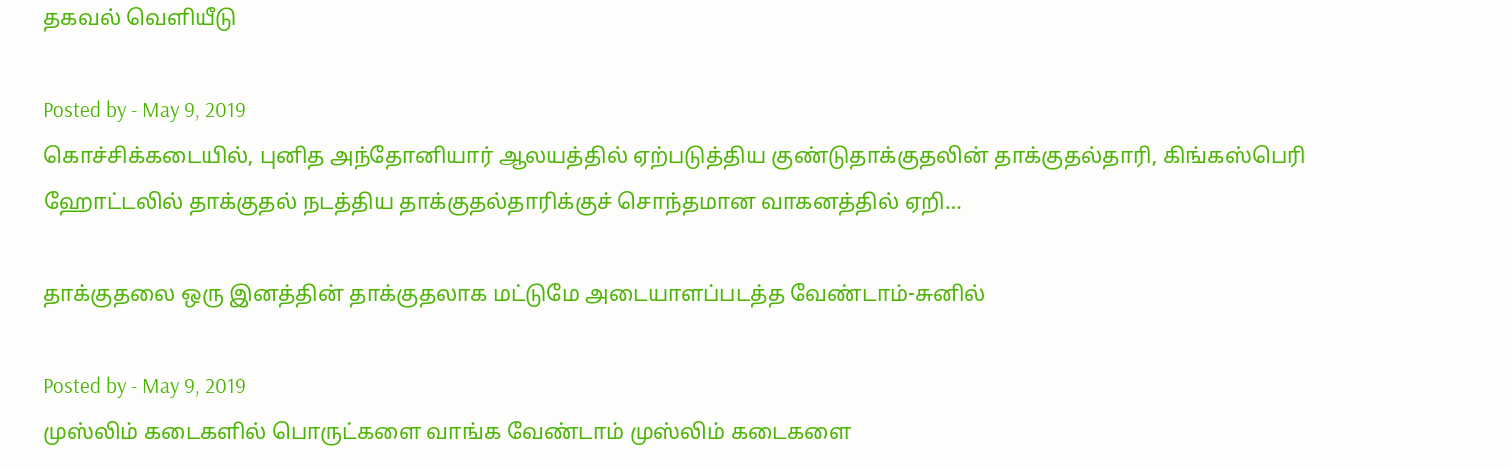தகவல் வெளியீடு

Posted by - May 9, 2019
கொச்சிக்கடையில், புனித அந்தோனியார் ஆலயத்தில் ஏற்படுத்திய குண்டுதாக்குதலின் தாக்குதல்தாரி, கிங்கஸ்பெரி ஹோட்டலில் தாக்குதல் நடத்திய தாக்குதல்தாரிக்குச் சொந்தமான வாகனத்தில் ஏறி…

தாக்குதலை ஒரு இனத்தின் தாக்குதலாக மட்டுமே அடையாளப்படத்த வேண்டாம்-சுனில்

Posted by - May 9, 2019
முஸ்லிம் கடைகளில் பொருட்களை வாங்க வேண்டாம் முஸ்லிம் கடைகளை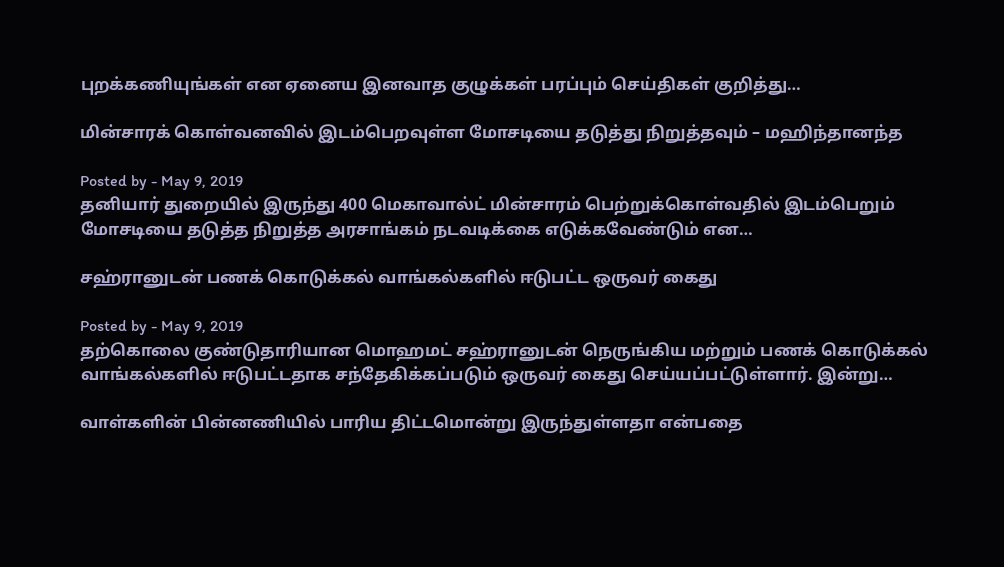புறக்கணியுங்கள் என ஏனைய இனவாத குழுக்கள் பரப்பும் செய்திகள் குறித்து…

மின்சாரக் கொள்வனவில் இடம்பெறவுள்ள மோசடியை தடுத்து நிறுத்தவும் – மஹிந்தானந்த

Posted by - May 9, 2019
தனியார் துறையில் இருந்து 400 மெகாவால்ட் மின்சாரம் பெற்றுக்கொள்வதில் இடம்பெறும் மோசடியை தடுத்த நிறுத்த அரசாங்கம் நடவடிக்கை எடுக்கவேண்டும் என…

சஹ்ரானுடன் பணக் கொடுக்கல் வாங்கல்களில் ஈடுபட்ட ஒருவர் கைது

Posted by - May 9, 2019
தற்கொலை குண்டுதாரியான மொஹமட் சஹ்ரானுடன் நெருங்கிய மற்றும் பணக் கொடுக்கல் வாங்கல்களில் ஈடுபட்டதாக சந்தேகிக்கப்படும் ஒருவர் கைது செய்யப்பட்டுள்ளார். இன்று…

வாள்களின் பின்னணியில் பாரிய திட்டமொன்று இருந்துள்ளதா என்பதை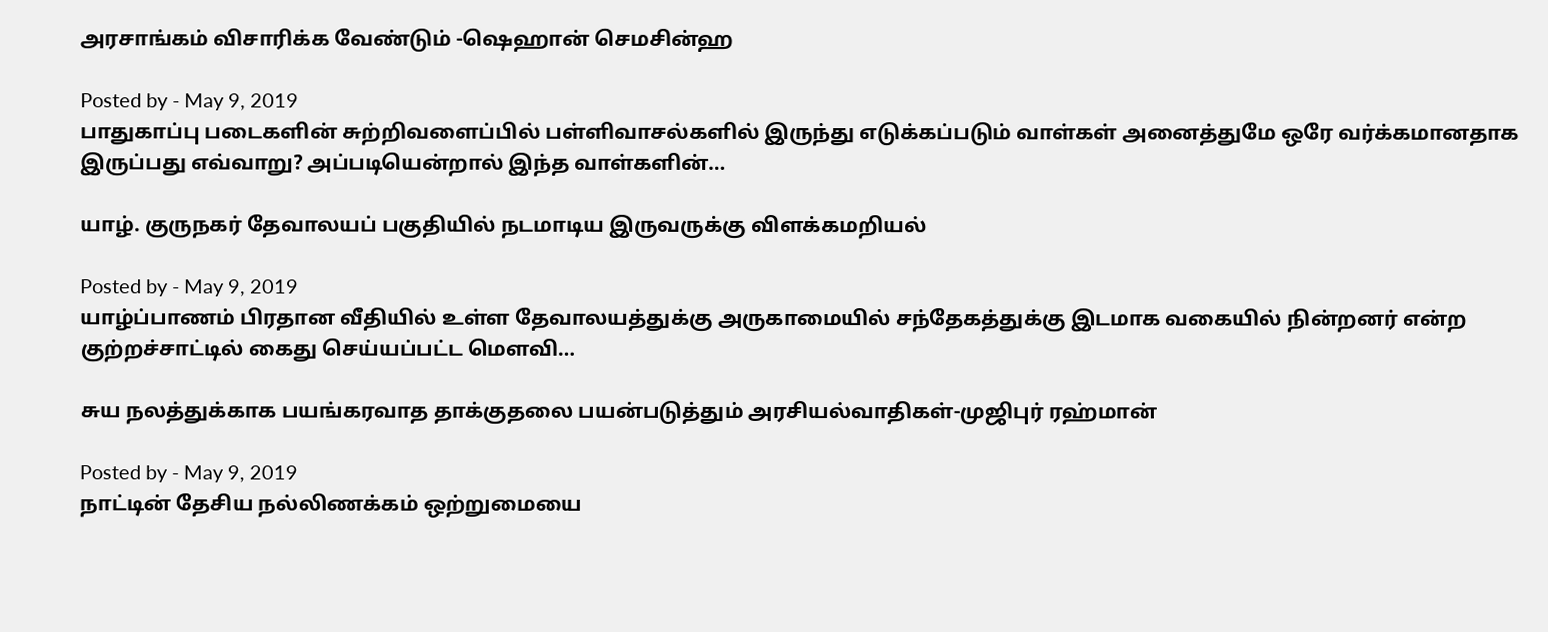அரசாங்கம் விசாரிக்க வேண்டும் -ஷெஹான் செமசின்ஹ

Posted by - May 9, 2019
பாதுகாப்பு படைகளின் சுற்றிவளைப்பில் பள்ளிவாசல்களில் இருந்து எடுக்கப்படும் வாள்கள் அனைத்துமே ஒரே வர்க்கமானதாக இருப்பது எவ்வாறு? அப்படியென்றால் இந்த வாள்களின்…

யாழ். குருநகர் தேவாலயப் பகுதியில் நடமாடிய இருவருக்கு விளக்கமறியல்

Posted by - May 9, 2019
யாழ்ப்பாணம் பிரதான வீதியில் உள்ள தேவாலயத்துக்கு அருகாமையில் சந்தேகத்துக்கு இடமாக வகையில் நின்றனர் என்ற குற்றச்சாட்டில் கைது செய்யப்பட்ட மௌவி…

சுய நலத்துக்காக பயங்கரவாத தாக்குதலை பயன்படுத்தும் அரசியல்வாதிகள்-முஜிபுர் ரஹ்மான்

Posted by - May 9, 2019
நாட்டின் தேசிய நல்லிணக்கம் ஒற்றுமையை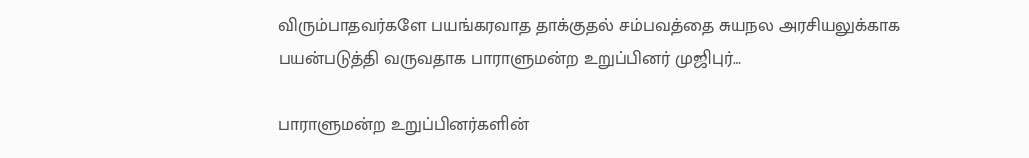விரும்பாதவர்களே பயங்கரவாத தாக்குதல் சம்பவத்தை சுயநல அரசியலுக்காக பயன்படுத்தி வருவதாக பாராளுமன்ற உறுப்பினர் முஜிபுர்…

பாராளுமன்ற உறுப்பினர்களின்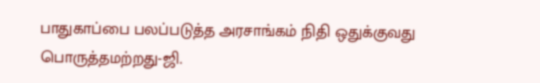பாதுகாப்பை பலப்படுத்த அரசாங்கம் நிதி ஒதுக்குவது பொருத்தமற்றது-ஜி.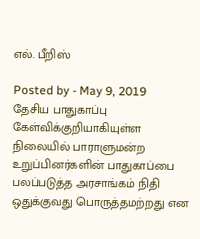எல். பீறிஸ்

Posted by - May 9, 2019
தேசிய பாதுகாப்பு கேள்விக்குறியாகியுள்ள நிலையில் பாராளுமன்ற உறுப்பினர்களின் பாதுகாப்பை பலப்படுத்த அரசாங்கம் நிதி ஒதுக்குவது பொருத்தமற்றது என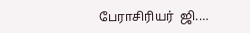பேராசிரியர்  ஜி.…